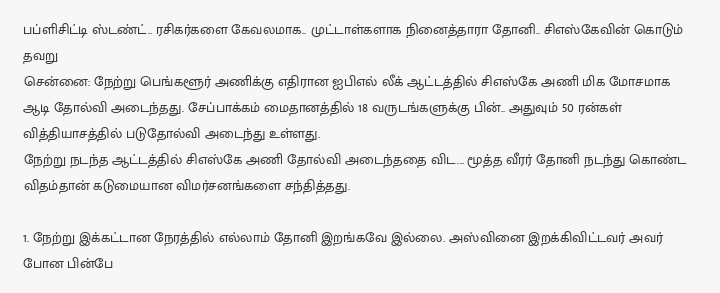பப்ளிசிட்டி ஸ்டண்ட்.. ரசிகர்களை கேவலமாக.. முட்டாள்களாக நினைத்தாரா தோனி.. சிஎஸ்கேவின் கொடும் தவறு
சென்னை: நேற்று பெங்களூர் அணிக்கு எதிரான ஐபிஎல் லீக் ஆட்டத்தில் சிஎஸ்கே அணி மிக மோசமாக ஆடி தோல்வி அடைந்தது. சேப்பாக்கம் மைதானத்தில் 18 வருடங்களுக்கு பின்.. அதுவும் 50 ரன்கள் வித்தியாசத்தில் படுதோல்வி அடைந்து உள்ளது.
நேற்று நடந்த ஆட்டத்தில் சிஎஸ்கே அணி தோல்வி அடைந்ததை விட... மூத்த வீரர் தோனி நடந்து கொண்ட விதம்தான் கடுமையான விமர்சனங்களை சந்தித்தது.

1. நேற்று இக்கட்டான நேரத்தில் எல்லாம் தோனி இறங்கவே இல்லை. அஸ்வினை இறக்கிவிட்டவர் அவர் போன பின்பே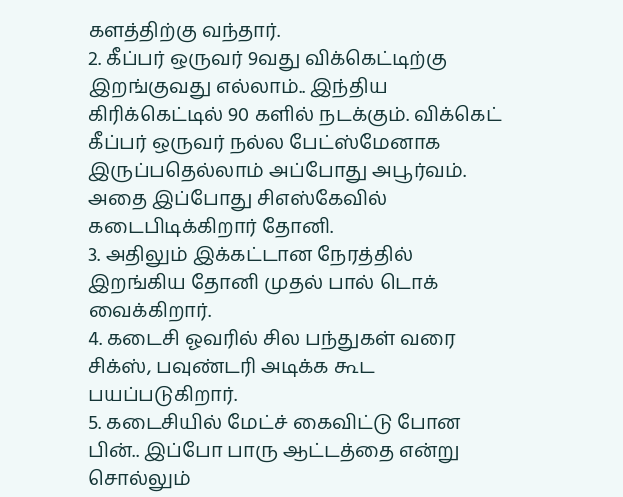களத்திற்கு வந்தார்.
2. கீப்பர் ஒருவர் 9வது விக்கெட்டிற்கு இறங்குவது எல்லாம்.. இந்திய கிரிக்கெட்டில் 90 களில் நடக்கும். விக்கெட் கீப்பர் ஒருவர் நல்ல பேட்ஸ்மேனாக இருப்பதெல்லாம் அப்போது அபூர்வம். அதை இப்போது சிஎஸ்கேவில் கடைபிடிக்கிறார் தோனி.
3. அதிலும் இக்கட்டான நேரத்தில் இறங்கிய தோனி முதல் பால் டொக் வைக்கிறார்.
4. கடைசி ஓவரில் சில பந்துகள் வரை சிக்ஸ், பவுண்டரி அடிக்க கூட பயப்படுகிறார்.
5. கடைசியில் மேட்ச் கைவிட்டு போன பின்.. இப்போ பாரு ஆட்டத்தை என்று சொல்லும்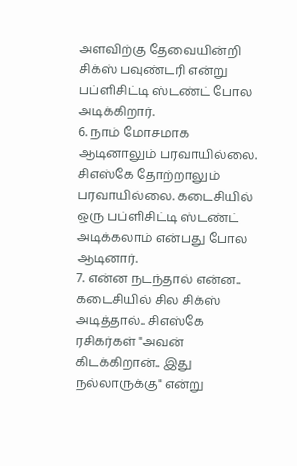அளவிற்கு தேவையின்றி சிக்ஸ் பவுண்டரி என்று பப்ளிசிட்டி ஸ்டண்ட் போல அடிக்கிறார்.
6. நாம் மோசமாக ஆடினாலும் பரவாயில்லை. சிஎஸ்கே தோற்றாலும் பரவாயில்லை. கடைசியில் ஒரு பப்ளிசிட்டி ஸ்டண்ட் அடிக்கலாம் என்பது போல ஆடினார்.
7. என்ன நடந்தால் என்ன.. கடைசியில் சில சிக்ஸ் அடித்தால்.. சிஎஸ்கே ரசிகர்கள் "அவன் கிடக்கிறான்.. இது நல்லாருக்கு" என்று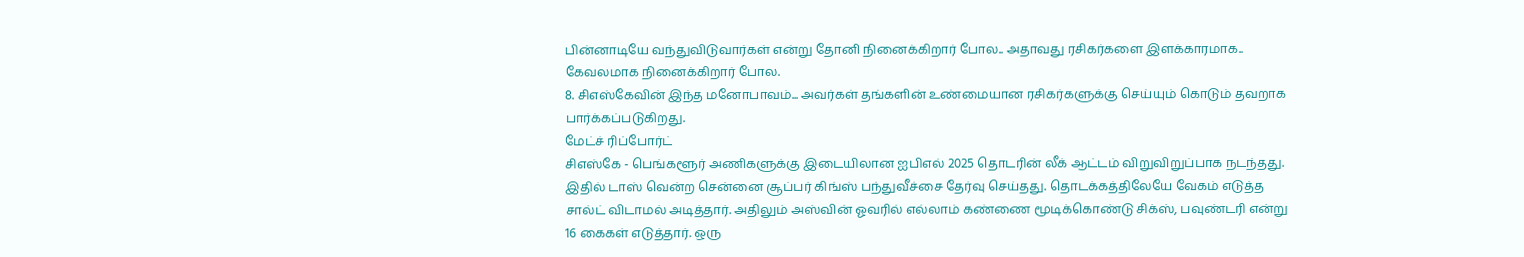பின்னாடியே வந்துவிடுவார்கள் என்று தோனி நினைக்கிறார் போல.. அதாவது ரசிகர்களை இளக்காரமாக.. கேவலமாக நினைக்கிறார் போல.
8. சிஎஸ்கேவின் இந்த மனோபாவம்... அவர்கள் தங்களின் உண்மையான ரசிகர்களுக்கு செய்யும் கொடும் தவறாக பார்க்கப்படுகிறது.
மேட்ச் ரிப்போர்ட்
சிஎஸ்கே - பெங்களூர் அணிகளுக்கு இடையிலான ஐபிஎல் 2025 தொடரின் லீக் ஆட்டம் விறுவிறுப்பாக நடந்தது. இதில் டாஸ் வென்ற சென்னை சூப்பர் கிங்ஸ் பந்துவீச்சை தேர்வு செய்தது. தொடக்கத்திலேயே வேகம் எடுத்த சால்ட் விடாமல் அடித்தார். அதிலும் அஸ்வின் ஓவரில் எல்லாம் கண்ணை மூடிக்கொண்டு சிக்ஸ், பவுண்டரி என்று 16 கைகள் எடுத்தார். ஒரு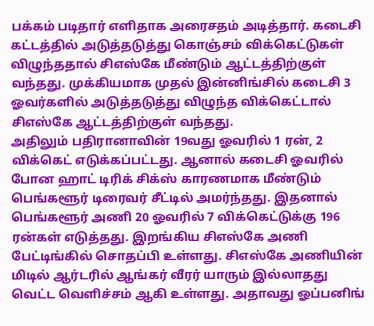பக்கம் படிதார் எளிதாக அரைசதம் அடித்தார். கடைசி கட்டத்தில் அடுத்தடுத்து கொஞ்சம் விக்கெட்டுகள் விழுந்ததால் சிஎஸ்கே மீண்டும் ஆட்டத்திற்குள் வந்தது. முக்கியமாக முதல் இன்னிங்சில் கடைசி 3 ஓவர்களில் அடுத்தடுத்து விழுந்த விக்கெட்டால் சிஎஸ்கே ஆட்டத்திற்குள் வந்தது.
அதிலும் பதிரானாவின் 19வது ஓவரில் 1 ரன், 2 விக்கெட் எடுக்கப்பட்டது. ஆனால் கடைசி ஓவரில் போன ஹாட் டிரிக் சிக்ஸ் காரணமாக மீண்டும் பெங்களூர் டிரைவர் சீட்டில் அமர்ந்தது. இதனால் பெங்களூர் அணி 20 ஓவரில் 7 விக்கெட்டுக்கு 196 ரன்கள் எடுத்தது. இறங்கிய சிஎஸ்கே அணி பேட்டிங்கில் சொதப்பி உள்ளது. சிஎஸ்கே அணியின் மிடில் ஆர்டரில் ஆங்கர் வீரர் யாரும் இல்லாதது வெட்ட வெளிச்சம் ஆகி உள்ளது. அதாவது ஓப்பனிங்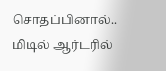சொதப்பினால்.. மிடில் ஆர்டரில்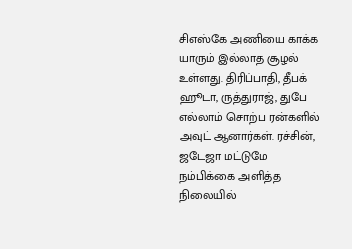சிஎஸ்கே அணியை காக்க யாரும் இல்லாத சூழல் உள்ளது. திரிப்பாதி, தீபக் ஹூடா, ருத்துராஜ், துபே எல்லாம் சொற்ப ரன்களில் அவுட் ஆனார்கள். ரச்சின், ஜடேஜா மட்டுமே நம்பிக்கை அளித்த நிலையில்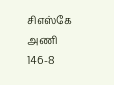சிஎஸ்கே அணி 146-8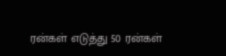ரன்கள் எடுத்து 50 ரன்கள்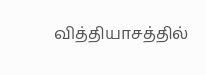வித்தியாசத்தில்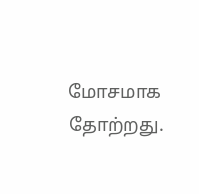மோசமாக தோற்றது.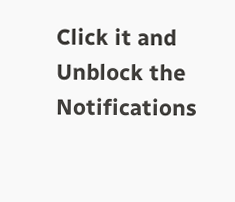Click it and Unblock the Notifications